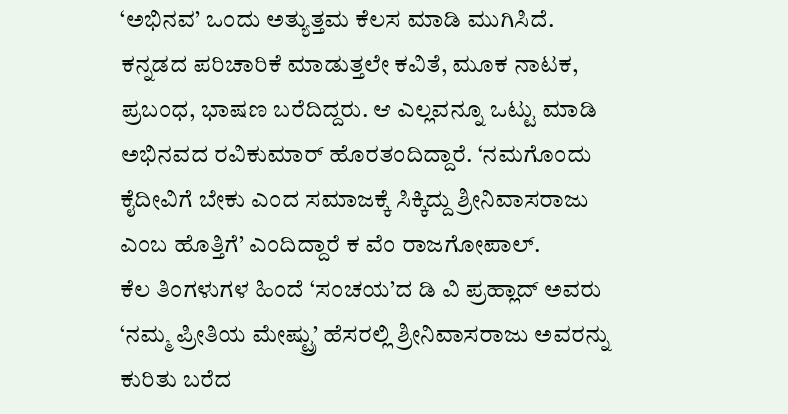‘ಅಭಿನವ’ ಒಂದು ಅತ್ಯುತ್ತಮ ಕೆಲಸ ಮಾಡಿ ಮುಗಿಸಿದೆ. ಕನ್ನಡದ ಪರಿಚಾರಿಕೆ ಮಾಡುತ್ತಲೇ ಕವಿತೆ, ಮೂಕ ನಾಟಕ, ಪ್ರಬಂಧ, ಭಾಷಣ ಬರೆದಿದ್ದರು. ಆ ಎಲ್ಲವನ್ನೂ ಒಟ್ಟು ಮಾಡಿ ಅಭಿನವದ ರವಿಕುಮಾರ್ ಹೊರತಂದಿದ್ದಾರೆ. ‘ನಮಗೊಂದು ಕೈದೀವಿಗೆ ಬೇಕು ಎಂದ ಸಮಾಜಕ್ಕೆ ಸಿಕ್ಕಿದ್ದು ಶ್ರೀನಿವಾಸರಾಜು ಎಂಬ ಹೊತ್ತಿಗೆ’ ಎಂದಿದ್ದಾರೆ ಕ ವೆಂ ರಾಜಗೋಪಾಲ್.
ಕೆಲ ತಿಂಗಳುಗಳ ಹಿಂದೆ ‘ಸಂಚಯ’ದ ಡಿ ವಿ ಪ್ರಹ್ಲಾದ್ ಅವರು ‘ನಮ್ಮ ಪ್ರೀತಿಯ ಮೇಷ್ಟ್ರು’ ಹೆಸರಲ್ಲಿ ಶ್ರೀನಿವಾಸರಾಜು ಅವರನ್ನು ಕುರಿತು ಬರೆದ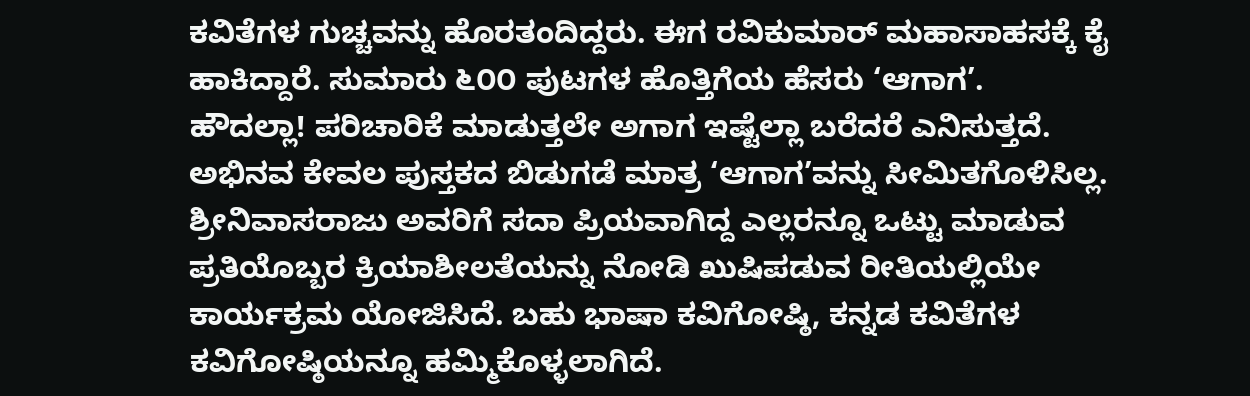ಕವಿತೆಗಳ ಗುಚ್ಚವನ್ನು ಹೊರತಂದಿದ್ದರು. ಈಗ ರವಿಕುಮಾರ್ ಮಹಾಸಾಹಸಕ್ಕೆ ಕೈ ಹಾಕಿದ್ದಾರೆ. ಸುಮಾರು ೬೦೦ ಪುಟಗಳ ಹೊತ್ತಿಗೆಯ ಹೆಸರು ‘ಆಗಾಗ’.
ಹೌದಲ್ಲಾ! ಪರಿಚಾರಿಕೆ ಮಾಡುತ್ತಲೇ ಅಗಾಗ ಇಷ್ಟೆಲ್ಲಾ ಬರೆದರೆ ಎನಿಸುತ್ತದೆ. ಅಭಿನವ ಕೇವಲ ಪುಸ್ತಕದ ಬಿಡುಗಡೆ ಮಾತ್ರ ‘ಆಗಾಗ’ವನ್ನು ಸೀಮಿತಗೊಳಿಸಿಲ್ಲ. ಶ್ರೀನಿವಾಸರಾಜು ಅವರಿಗೆ ಸದಾ ಪ್ರಿಯವಾಗಿದ್ದ ಎಲ್ಲರನ್ನೂ ಒಟ್ಟು ಮಾಡುವ ಪ್ರತಿಯೊಬ್ಬರ ಕ್ರಿಯಾಶೀಲತೆಯನ್ನು ನೋಡಿ ಖುಷಿಪಡುವ ರೀತಿಯಲ್ಲಿಯೇ ಕಾರ್ಯಕ್ರಮ ಯೋಜಿಸಿದೆ. ಬಹು ಭಾಷಾ ಕವಿಗೋಷ್ಠಿ, ಕನ್ನಡ ಕವಿತೆಗಳ ಕವಿಗೋಷ್ಠಿಯನ್ನೂ ಹಮ್ಮಿಕೊಳ್ಳಲಾಗಿದೆ.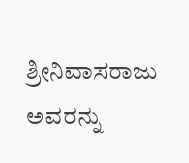ಶ್ರೀನಿವಾಸರಾಜು ಅವರನ್ನು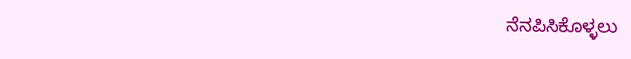ನೆನಪಿಸಿಕೊಳ್ಳಲು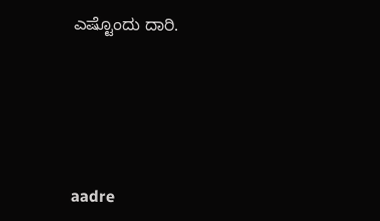ಎಷ್ಟೊಂದು ದಾರಿ.






aadre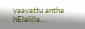yaavattu antha hElalilla…